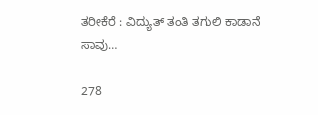ತರೀಕೆರೆ : ವಿದ್ಯುತ್ ತಂತಿ ತಗುಲಿ ಕಾಡಾನೆ ಸಾವು…

278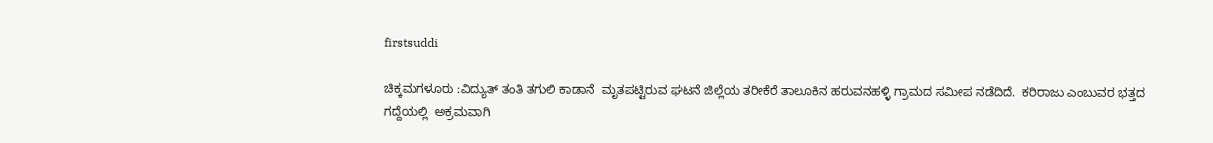firstsuddi

ಚಿಕ್ಕಮಗಳೂರು :ವಿದ್ಯುತ್ ತಂತಿ ತಗುಲಿ ಕಾಡಾನೆ  ಮೃತಪಟ್ಟಿರುವ ಘಟನೆ ಜಿಲ್ಲೆಯ ತರೀಕೆರೆ ತಾಲೂಕಿನ ಹರುವನಹಳ್ಳಿ ಗ್ರಾಮದ ಸಮೀಪ ನಡೆದಿದೆ.  ಕರಿರಾಜು ಎಂಬುವರ ಭತ್ತದ ಗದ್ದೆಯಲ್ಲಿ  ಅಕ್ರಮವಾಗಿ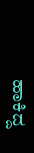ಹಾಕಿದ್ದ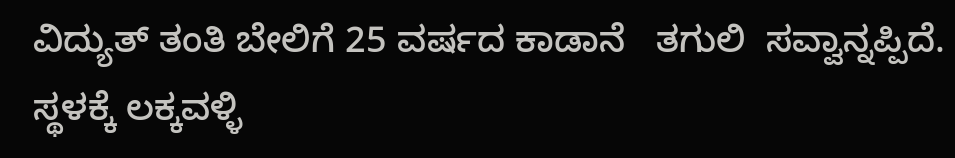ವಿದ್ಯುತ್ ತಂತಿ ಬೇಲಿಗೆ 25 ವರ್ಷದ ಕಾಡಾನೆ   ತಗುಲಿ  ಸವ್ವಾನ್ನಪ್ಪಿದೆ. ಸ್ಥಳಕ್ಕೆ ಲಕ್ಕವಳ್ಳಿ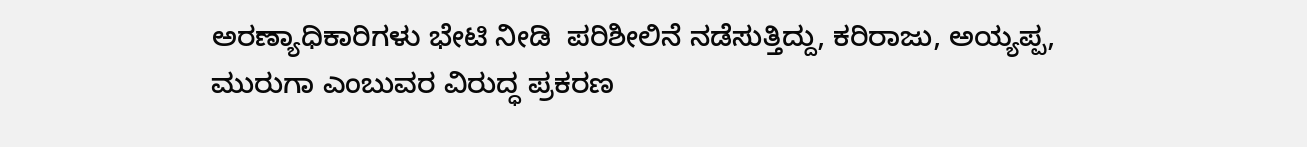ಅರಣ್ಯಾಧಿಕಾರಿಗಳು ಭೇಟಿ ನೀಡಿ  ಪರಿಶೀಲಿನೆ ನಡೆಸುತ್ತಿದ್ದು, ಕರಿರಾಜು, ಅಯ್ಯಪ್ಪ, ಮುರುಗಾ ಎಂಬುವರ ವಿರುದ್ಧ ಪ್ರಕರಣ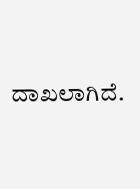ದಾಖಲಾಗಿದೆ.